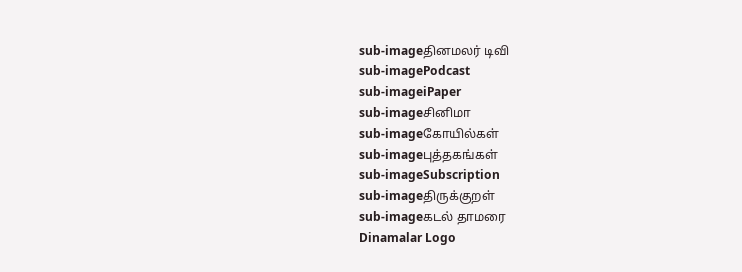sub-imageதினமலர் டிவி
sub-imagePodcast
sub-imageiPaper
sub-imageசினிமா
sub-imageகோயில்கள்
sub-imageபுத்தகங்கள்
sub-imageSubscription
sub-imageதிருக்குறள்
sub-imageகடல் தாமரை
Dinamalar Logo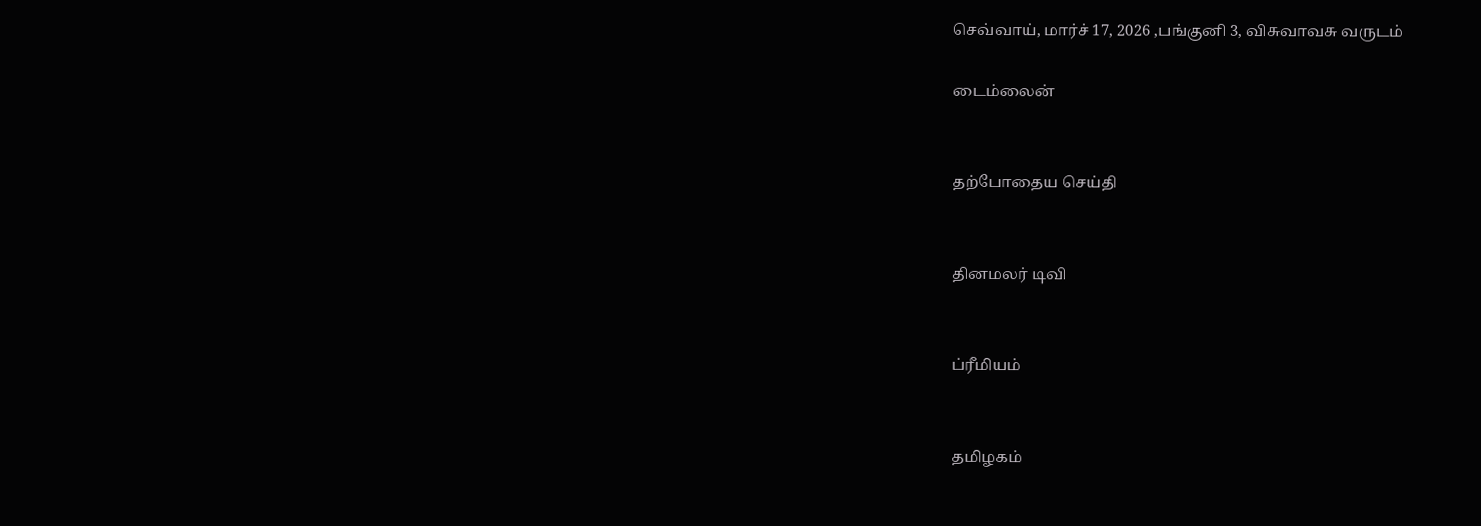செவ்வாய், மார்ச் 17, 2026 ,பங்குனி 3, விசுவாவசு வருடம்

டைம்லைன்


தற்போதைய செய்தி


தினமலர் டிவி


ப்ரீமியம்


தமிழகம்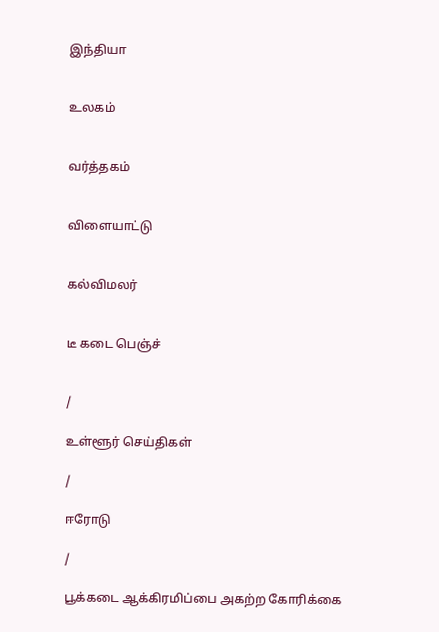இந்தியா


உலகம்


வர்த்தகம்


விளையாட்டு


கல்விமலர்


டீ கடை பெஞ்ச்


/

உள்ளூர் செய்திகள்

/

ஈரோடு

/

பூக்கடை ஆக்கிரமிப்பை அகற்ற கோரிக்கை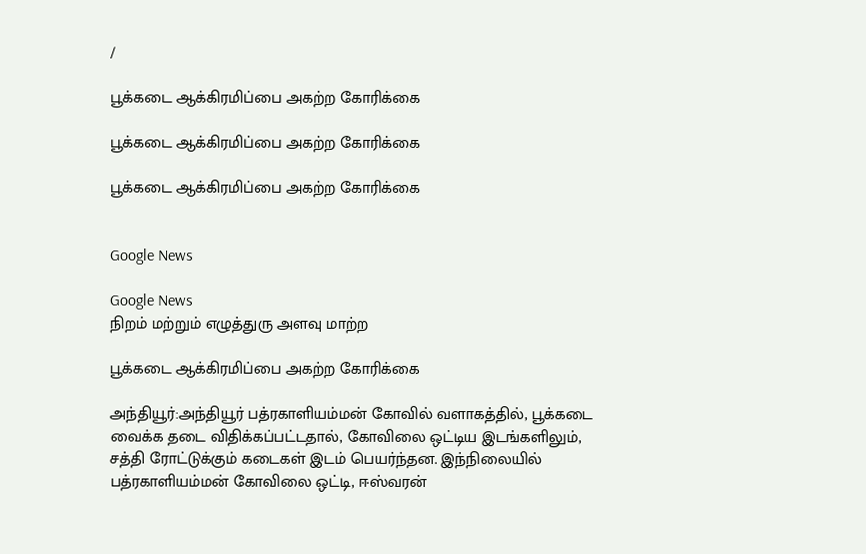/

பூக்கடை ஆக்கிரமிப்பை அகற்ற கோரிக்கை

பூக்கடை ஆக்கிரமிப்பை அகற்ற கோரிக்கை

பூக்கடை ஆக்கிரமிப்பை அகற்ற கோரிக்கை


Google News

Google News
நிறம் மற்றும் எழுத்துரு அளவு மாற்ற

பூக்கடை ஆக்கிரமிப்பை அகற்ற கோரிக்கை

அந்தியூர்:அந்தியூர் பத்ரகாளியம்மன் கோவில் வளாகத்தில், பூக்கடை வைக்க தடை விதிக்கப்பட்டதால், கோவிலை ஒட்டிய இடங்களிலும், சத்தி ரோட்டுக்கும் கடைகள் இடம் பெயர்ந்தன. இந்நிலையில் பத்ரகாளியம்மன் கோவிலை ஒட்டி, ஈஸ்வரன்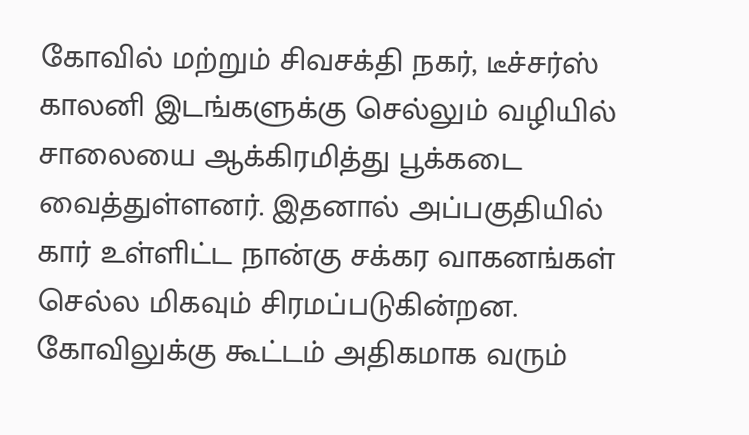கோவில் மற்றும் சிவசக்தி நகர், டீச்சர்ஸ் காலனி இடங்களுக்கு செல்லும் வழியில் சாலையை ஆக்கிரமித்து பூக்கடை வைத்துள்ளனர். இதனால் அப்பகுதியில் கார் உள்ளிட்ட நான்கு சக்கர வாகனங்கள் செல்ல மிகவும் சிரமப்படுகின்றன. கோவிலுக்கு கூட்டம் அதிகமாக வரும்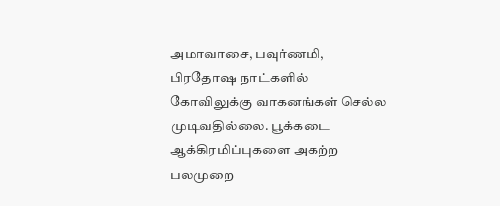அமாவாசை, பவுர்ணமி, பிரதோஷ நாட்களில் கோவிலுக்கு வாகனங்கள் செல்ல முடிவதில்லை. பூக்கடை ஆக்கிரமிப்புகளை அகற்ற பலமுறை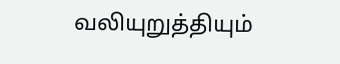வலியுறுத்தியும்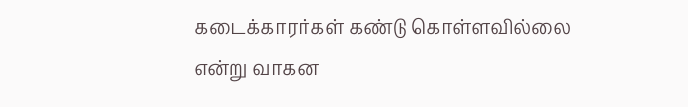கடைக்காரர்கள் கண்டு கொள்ளவில்லை என்று வாகன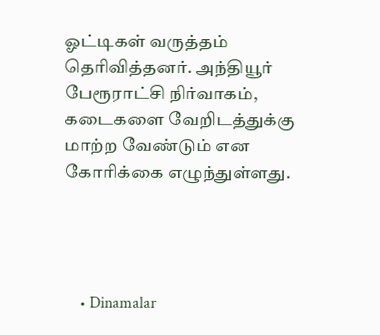ஓட்டிகள் வருத்தம் தெரிவித்தனர். அந்தியூர் பேரூராட்சி நிர்வாகம், கடைகளை வேறிடத்துக்கு மாற்ற வேண்டும் என கோரிக்கை எழுந்துள்ளது.




    • Dinamalar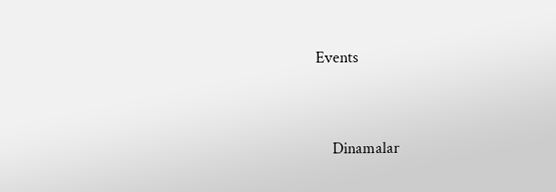Events


    Dinamalar